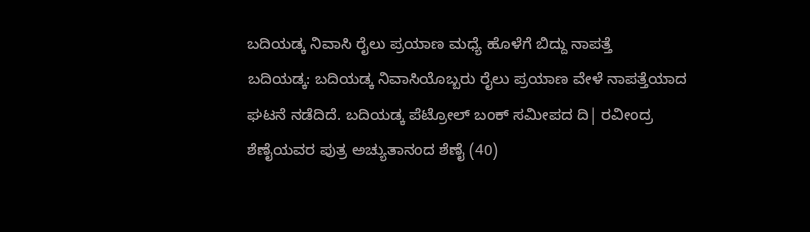ಬದಿಯಡ್ಕ ನಿವಾಸಿ ರೈಲು ಪ್ರಯಾಣ ಮಧ್ಯೆ ಹೊಳೆಗೆ ಬಿದ್ದು ನಾಪತ್ತೆ
ಬದಿಯಡ್ಕ: ಬದಿಯಡ್ಕ ನಿವಾಸಿಯೊಬ್ಬರು ರೈಲು ಪ್ರಯಾಣ ವೇಳೆ ನಾಪತ್ತೆಯಾದ ಘಟನೆ ನಡೆದಿದೆ. ಬದಿಯಡ್ಕ ಪೆಟ್ರೋಲ್ ಬಂಕ್ ಸಮೀಪದ ದಿ| ರವೀಂದ್ರ ಶೆಣೈಯವರ ಪುತ್ರ ಅಚ್ಯುತಾನಂದ ಶೆಣೈ (40)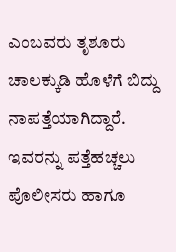ಎಂಬವರು ತೃಶೂರು ಚಾಲಕ್ಕುಡಿ ಹೊಳೆಗೆ ಬಿದ್ದು ನಾಪತ್ತೆಯಾಗಿದ್ದಾರೆ. ಇವರನ್ನು ಪತ್ತೆಹಚ್ಚಲು ಪೊಲೀಸರು ಹಾಗೂ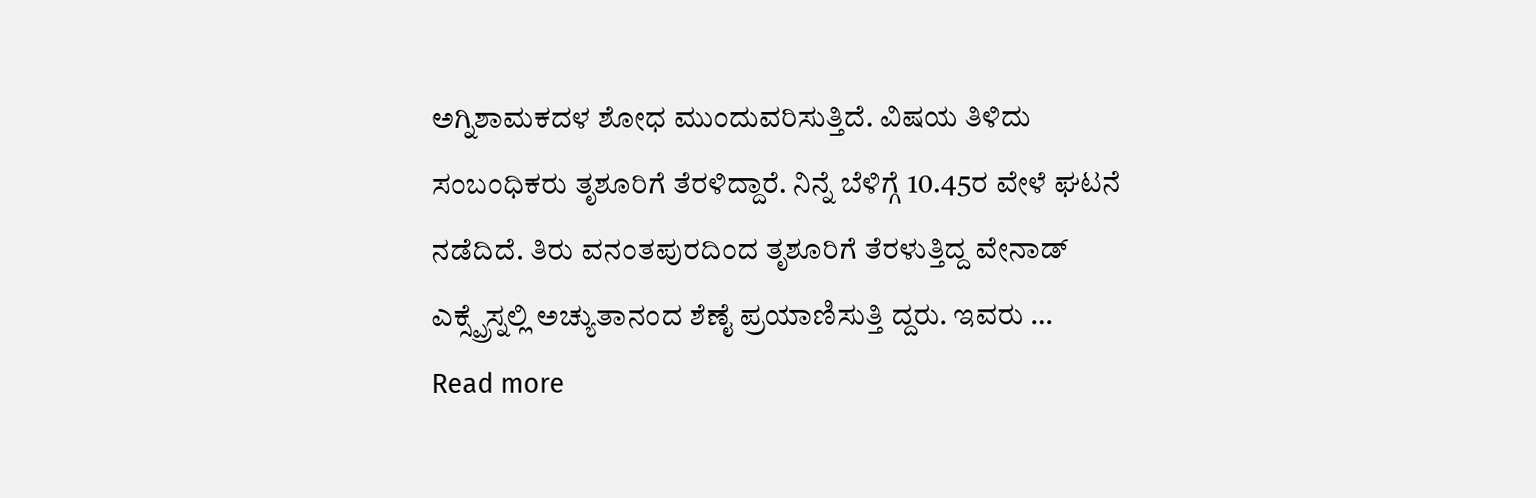ಅಗ್ನಿಶಾಮಕದಳ ಶೋಧ ಮುಂದುವರಿಸುತ್ತಿದೆ. ವಿಷಯ ತಿಳಿದು ಸಂಬಂಧಿಕರು ತೃಶೂರಿಗೆ ತೆರಳಿದ್ದಾರೆ. ನಿನ್ನೆ ಬೆಳಿಗ್ಗೆ 10.45ರ ವೇಳೆ ಘಟನೆ ನಡೆದಿದೆ. ತಿರು ವನಂತಪುರದಿಂದ ತೃಶೂರಿಗೆ ತೆರಳುತ್ತಿದ್ದ ವೇನಾಡ್ ಎಕ್ಸ್ಪ್ರೆಸ್ನಲ್ಲಿ ಅಚ್ಯುತಾನಂದ ಶೆಣೈ ಪ್ರಯಾಣಿಸುತ್ತಿ ದ್ದರು. ಇವರು …
Read more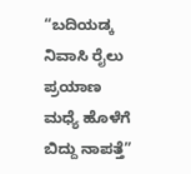“ಬದಿಯಡ್ಕ ನಿವಾಸಿ ರೈಲು ಪ್ರಯಾಣ ಮಧ್ಯೆ ಹೊಳೆಗೆ ಬಿದ್ದು ನಾಪತ್ತೆ”